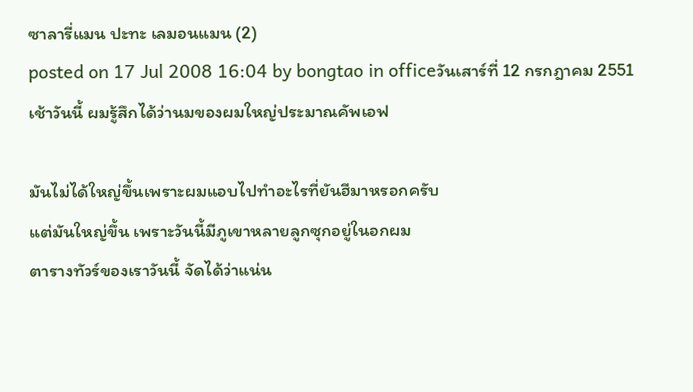ซาลารี่แมน ปะทะ เลมอนแมน (2)
posted on 17 Jul 2008 16:04 by bongtao in officeวันเสาร์ที่ 12 กรกฎาคม 2551
เช้าวันนี้ ผมรู้สึกได้ว่านมของผมใหญ่ประมาณคัพเอฟ

มันไม่ได้ใหญ่ขึ้นเพราะผมแอบไปทำอะไรที่ยันฮีมาหรอกครับ
แต่มันใหญ่ขึ้น เพราะวันนี้มีภูเขาหลายลูกซุกอยู่ในอกผม
ตารางทัวร์ของเราวันนี้ จัดได้ว่าแน่น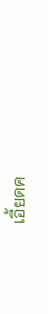เอี้ยดค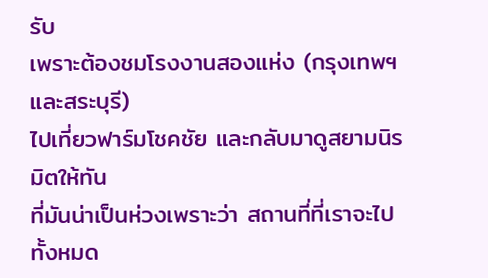รับ
เพราะต้องชมโรงงานสองแห่ง (กรุงเทพฯ และสระบุรี)
ไปเที่ยวฟาร์มโชคชัย และกลับมาดูสยามนิรมิตให้ทัน
ที่มันน่าเป็นห่วงเพราะว่า สถานที่ที่เราจะไปทั้งหมด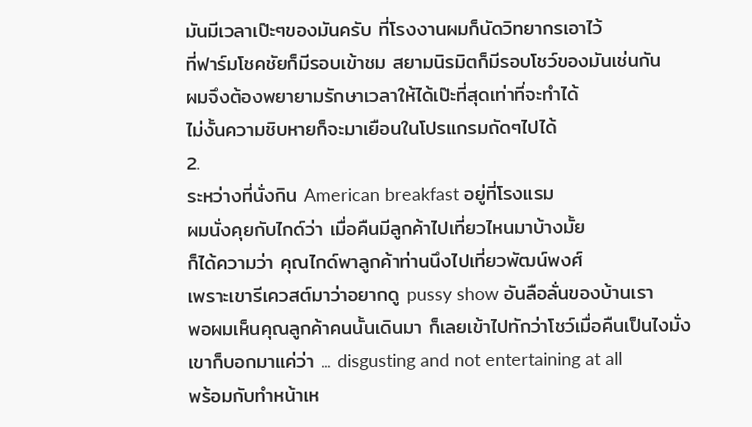มันมีเวลาเป๊ะๆของมันครับ ที่โรงงานผมก็นัดวิทยากรเอาไว้
ที่ฟาร์มโชคชัยก็มีรอบเข้าชม สยามนิรมิตก็มีรอบโชว์ของมันเช่นกัน
ผมจึงต้องพยายามรักษาเวลาให้ได้เป๊ะที่สุดเท่าที่จะทำได้
ไม่งั้นความชิบหายก็จะมาเยือนในโปรแกรมถัดๆไปได้
2.
ระหว่างที่นั่งกิน American breakfast อยู่ที่โรงแรม
ผมนั่งคุยกับไกด์ว่า เมื่อคืนมีลูกค้าไปเที่ยวไหนมาบ้างมั้ย
ก็ได้ความว่า คุณไกด์พาลูกค้าท่านนึงไปเที่ยวพัฒน์พงศ์
เพราะเขารีเควสต์มาว่าอยากดู pussy show อันลือลั่นของบ้านเรา
พอผมเห็นคุณลูกค้าคนนั้นเดินมา ก็เลยเข้าไปทักว่าโชว์เมื่อคืนเป็นไงมั่ง
เขาก็บอกมาแค่ว่า ... disgusting and not entertaining at all
พร้อมกับทำหน้าเห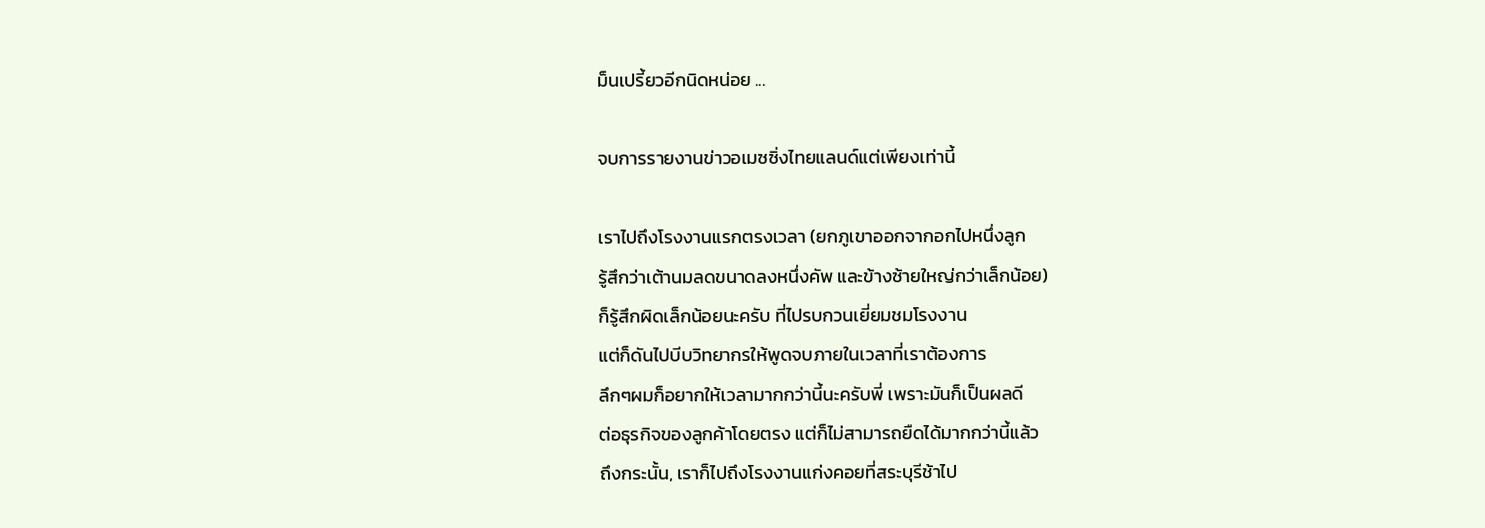ม็นเปรี้ยวอีกนิดหน่อย ...

จบการรายงานข่าวอเมซซิ่งไทยแลนด์แต่เพียงเท่านี้

เราไปถึงโรงงานแรกตรงเวลา (ยกภูเขาออกจากอกไปหนึ่งลูก
รู้สึกว่าเต้านมลดขนาดลงหนึ่งคัพ และข้างซ้ายใหญ่กว่าเล็กน้อย)
ก็รู้สึกผิดเล็กน้อยนะครับ ที่ไปรบกวนเยี่ยมชมโรงงาน
แต่ก็ดันไปบีบวิทยากรให้พูดจบภายในเวลาที่เราต้องการ
ลึกๆผมก็อยากให้เวลามากกว่านี้นะครับพี่ เพราะมันก็เป็นผลดี
ต่อธุรกิจของลูกค้าโดยตรง แต่ก็ไม่สามารถยืดได้มากกว่านี้แล้ว
ถึงกระนั้น, เราก็ไปถึงโรงงานแก่งคอยที่สระบุรีช้าไป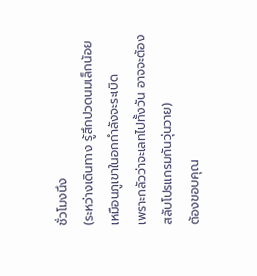ชั่วโมงนึง
(ระหว่างเดินทาง รู้สึกปวดนมเล็กน้อย เหมือนภูเขาในอกกำลังจะระเบิด
เพราะกลัวว่าจะเลทไปทั้งวัน อาจจะต้องสลับโปรแกรมกันวุ่นวาย)
ต้องขอบคุณ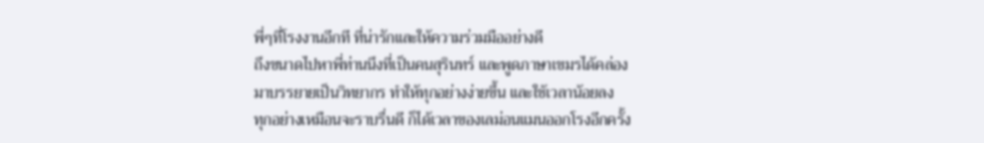พี่ๆที่โรงงานอีกที ที่น่ารักและให้ความร่วมมืออย่างดี
ถึงขนาดไปหาพี่ท่านนึงที่เป็นคนสุรินทร์ และพูดภาษาเขมรได้คล่อง
มาบรรยายเป็นวิทยากร ทำให้ทุกอย่างง่ายขึ้น และใช้เวลาน้อยลง
ทุกอย่างเหมือนจะราบรื่นดี ก็ได้เวลาของเลม่อนแมนออกโรงอีกครั้ง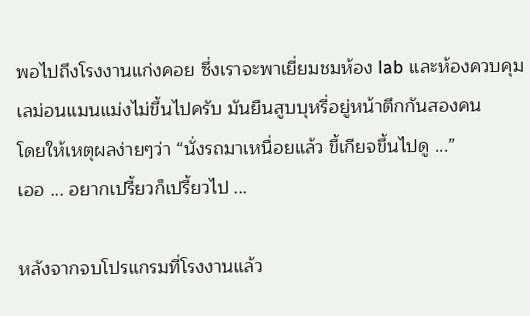พอไปถึงโรงงานแก่งคอย ซึ่งเราจะพาเยี่ยมชมห้อง lab และห้องควบคุม
เลม่อนแมนแม่งไม่ขึ้นไปครับ มันยืนสูบบุหรี่อยู่หน้าตึกกันสองคน
โดยให้เหตุผลง่ายๆว่า “นั่งรถมาเหนื่อยแล้ว ขี้เกียจขึ้นไปดู ...”
เออ ... อยากเปรี้ยวก็เปรี้ยวไป ...

หลังจากจบโปรแกรมที่โรงงานแล้ว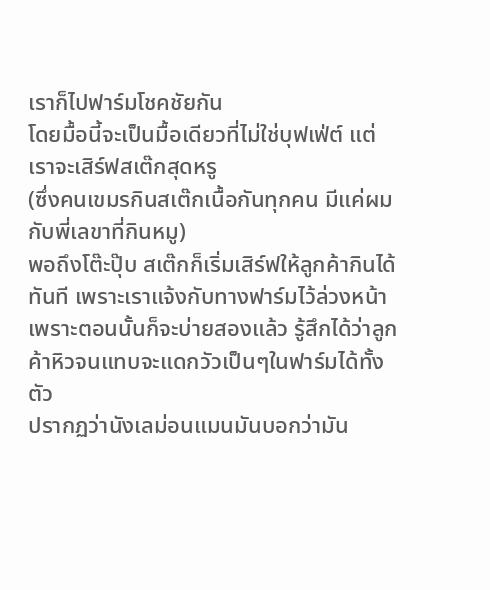เราก็ไปฟาร์มโชคชัยกัน
โดยมื้อนี้จะเป็นมื้อเดียวที่ไม่ใช่บุฟเฟ่ต์ แต่เราจะเสิร์ฟสเต๊กสุดหรู
(ซึ่งคนเขมรกินสเต๊กเนื้อกันทุกคน มีแค่ผมกับพี่เลขาที่กินหมู)
พอถึงโต๊ะปุ๊บ สเต๊กก็เริ่มเสิร์ฟให้ลูกค้ากินได้ทันที เพราะเราแจ้งกับทางฟาร์มไว้ล่วงหน้า
เพราะตอนนั้นก็จะบ่ายสองแล้ว รู้สึกได้ว่าลูกค้าหิวจนแทบจะแดกวัวเป็นๆในฟาร์มได้ทั้งตัว
ปรากฏว่านังเลม่อนแมนมันบอกว่ามัน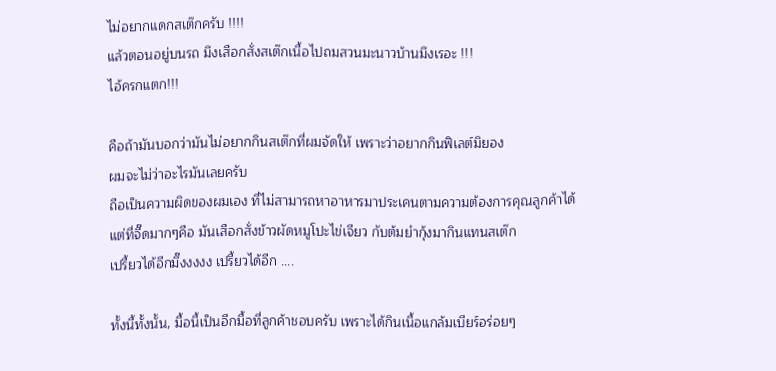ไม่อยากแดกสเต๊กครับ !!!!
แล้วตอนอยู่บนรถ มึงเสือกสั่งสเต๊กเนื้อไปถมสวนมะนาวบ้านมึงเรอะ !!!
ไอ้ครกแตก!!!

คือถ้ามันบอกว่ามันไม่อยากกินสเต๊กที่ผมจัดให้ เพราะว่าอยากกินฟิเลต์มิยอง
ผมจะไม่ว่าอะไรมันเลยครับ
ถือเป็นความผิดของผมเอง ที่ไม่สามารถหาอาหารมาประเคนตามความต้องการคุณลูกค้าได้
แต่ที่จี๊ดมากๆคือ มันเสือกสั่งข้าวผัดหมูโปะไข่เจียว กับต้มยำกุ้งมากินแทนสเต๊ก
เปรี้ยวได้อีกมึ๊งงงงง เปรี้ยวได้อีก ....

ทั้งนี้ทั้งนั้น, มื้อนี้เป็นอีกมื้อที่ลูกค้าชอบครับ เพราะได้กินเนื้อแกล้มเบียร์อร่อยๆ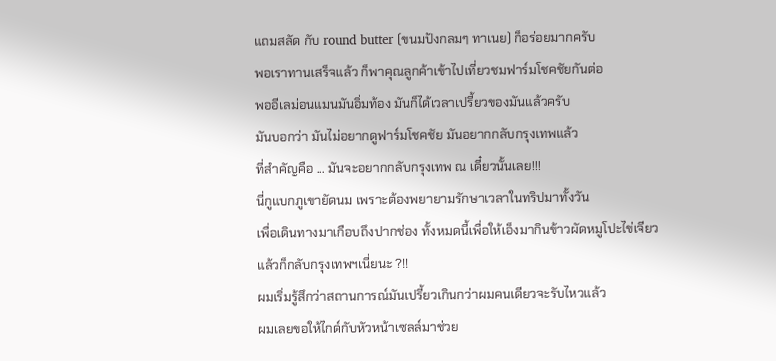แถมสลัด กับ round butter (ขนมปังกลมๆ ทาเนย) ก็อร่อยมากครับ
พอเราทานเสร็จแล้ว ก็พาคุณลูกค้าเข้าไปเที่ยวชมฟาร์มโชคชัยกันต่อ
พออีเลม่อนแมนมันอิ่มท้อง มันก็ได้เวลาเปรี้ยวของมันแล้วครับ
มันบอกว่า มันไม่อยากดูฟาร์มโชคชัย มันอยากกลับกรุงเทพแล้ว
ที่สำคัญคือ ... มันจะอยากกลับกรุงเทพ ณ เดี๋ยวนั้นเลย!!!
นี่กูแบกภูเขายัดนม เพราะต้องพยายามรักษาเวลาในทริปมาทั้งวัน
เพื่อเดินทางมาเกือบถึงปากช่อง ทั้งหมดนี้เพื่อให้เอ็งมากินข้าวผัดหมูโปะไข่เจียว
แล้วก็กลับกรุงเทพฯเนี่ยนะ ?!!
ผมเริ่มรู้สึกว่าสถานการณ์มันเปรี้ยวเกินกว่าผมคนเดียวจะรับไหวแล้ว
ผมเลยขอให้ไกด์กับหัวหน้าเซลล์มาช่วย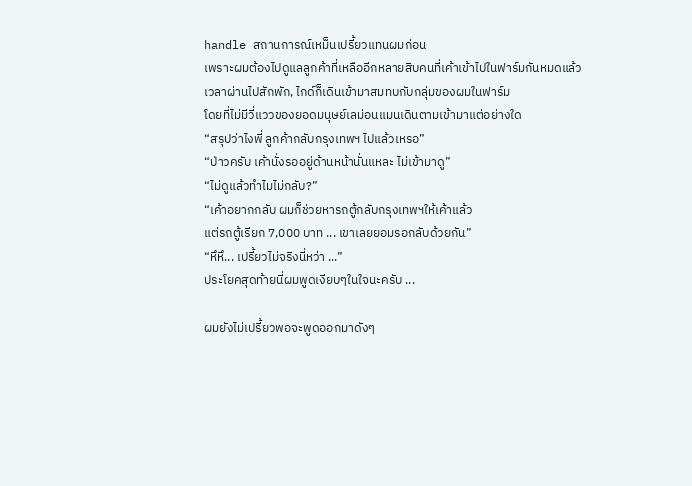handle สถานการณ์เหม็นเปรี้ยวแทนผมก่อน
เพราะผมต้องไปดูแลลูกค้าที่เหลืออีกหลายสิบคนที่เค้าเข้าไปในฟาร์มกันหมดแล้ว
เวลาผ่านไปสักพัก, ไกด์ก็เดินเข้ามาสมทบกับกลุ่มของผมในฟาร์ม
โดยที่ไม่มีวี่แววของยอดมนุษย์เลม่อนแมนเดินตามเข้ามาแต่อย่างใด
“สรุปว่าไงพี่ ลูกค้ากลับกรุงเทพฯ ไปแล้วเหรอ”
“ป่าวครับ เค้านั่งรออยู่ด้านหน้านั่นแหละ ไม่เข้ามาดู”
“ไม่ดูแล้วทำไมไม่กลับ?”
“เค้าอยากกลับ ผมก็ช่วยหารถตู้กลับกรุงเทพฯให้เค้าแล้ว
แต่รถตู้เรียก 7,000 บาท ... เขาเลยยอมรอกลับด้วยกัน”
“หึหึ... เปรี้ยวไม่จริงนี่หว่า ...”
ประโยคสุดท้ายนี่ผมพูดเงียบๆในใจนะครับ ...

ผมยังไม่เปรี้ยวพอจะพูดออกมาดังๆ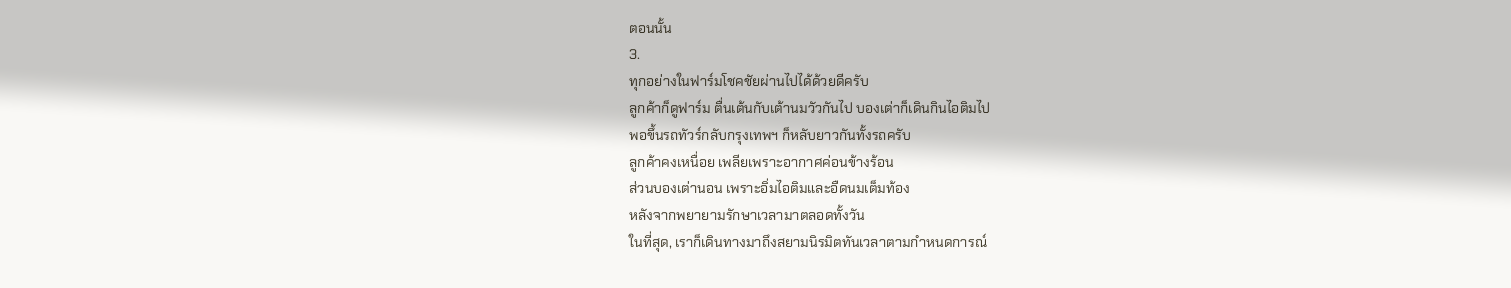ตอนนั้น
3.
ทุกอย่างในฟาร์มโชคชัยผ่านไปได้ด้วยดีครับ
ลูกค้าก็ดูฟาร์ม ตื่นเต้นกับเต้านมวัวกันไป บองเต่าก็เดินกินไอติมไป
พอขึ้นรถทัวร์กลับกรุงเทพฯ ก็หลับยาวกันทั้งรถครับ
ลูกค้าคงเหนื่อย เพลียเพราะอากาศค่อนข้างร้อน
ส่วนบองเต่านอน เพราะอิ่มไอติมและอืดนมเต็มท้อง
หลังจากพยายามรักษาเวลามาตลอดทั้งวัน
ในที่สุด, เราก็เดินทางมาถึงสยามนิรมิตทันเวลาตามกำหนดการณ์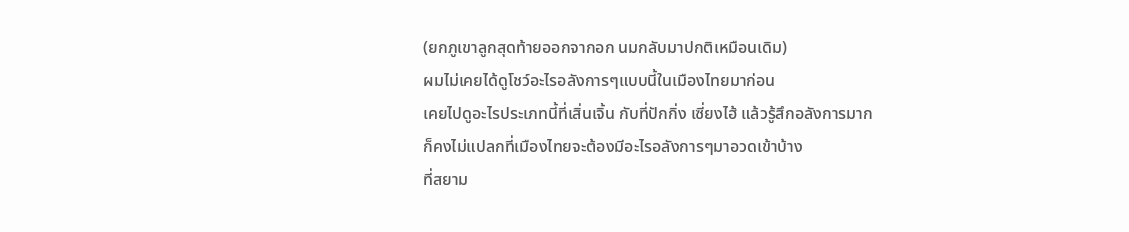(ยกภูเขาลูกสุดท้ายออกจากอก นมกลับมาปกติเหมือนเดิม)
ผมไม่เคยได้ดูโชว์อะไรอลังการๆแบบนี้ในเมืองไทยมาก่อน
เคยไปดูอะไรประเภทนี้ที่เสิ่นเจิ้น กับที่ปักกิ่ง เซี่ยงไฮ้ แล้วรู้สึกอลังการมาก
ก็คงไม่แปลกที่เมืองไทยจะต้องมีอะไรอลังการๆมาอวดเข้าบ้าง
ที่สยาม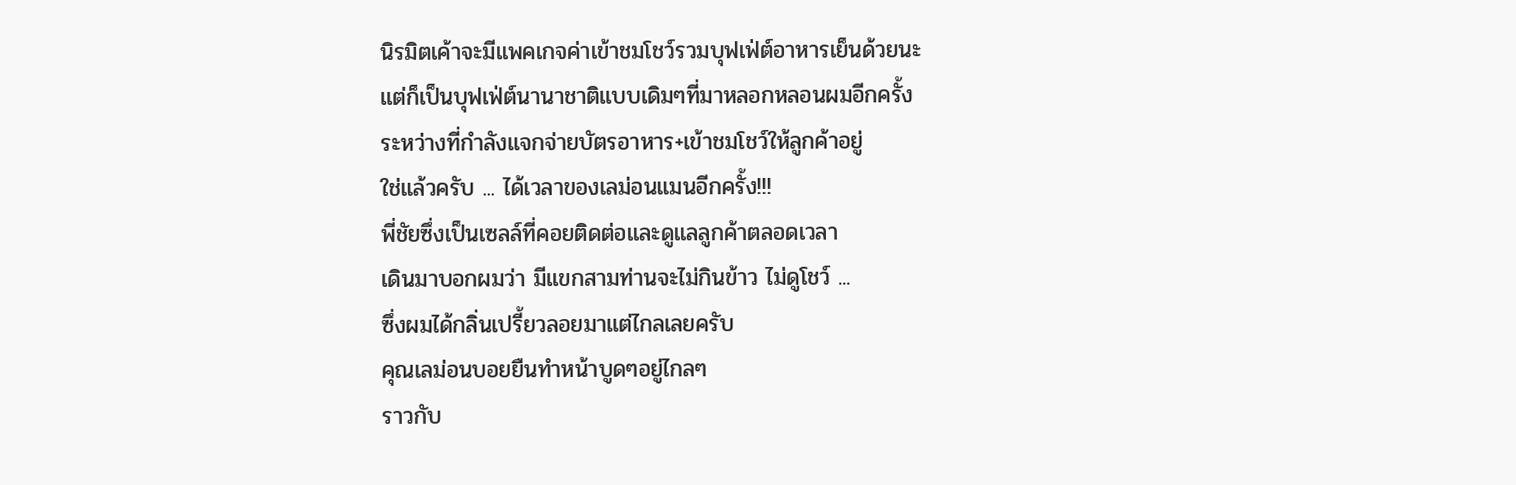นิรมิตเค้าจะมีแพคเกจค่าเข้าชมโชว์รวมบุฟเฟ่ต์อาหารเย็นด้วยนะ
แต่ก็เป็นบุฟเฟ่ต์นานาชาติแบบเดิมๆที่มาหลอกหลอนผมอีกครั้ง
ระหว่างที่กำลังแจกจ่ายบัตรอาหาร+เข้าชมโชว์ให้ลูกค้าอยู่
ใช่แล้วครับ ... ได้เวลาของเลม่อนแมนอีกครั้ง!!!
พี่ชัยซึ่งเป็นเซลล์ที่คอยติดต่อและดูแลลูกค้าตลอดเวลา
เดินมาบอกผมว่า มีแขกสามท่านจะไม่กินข้าว ไม่ดูโชว์ ...
ซึ่งผมได้กลิ่นเปรี้ยวลอยมาแต่ไกลเลยครับ
คุณเลม่อนบอยยืนทำหน้าบูดๆอยู่ไกลๆ
ราวกับ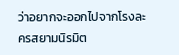ว่าอยากจะออกไปจากโรงละครสยามนิรมิต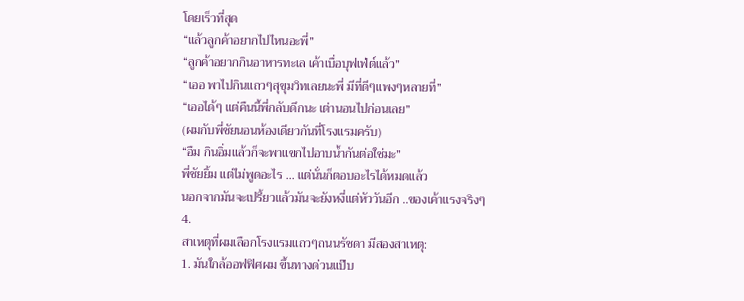โดยเร็วที่สุด
“แล้วลูกค้าอยากไปไหนอะพี่”
“ลูกค้าอยากกินอาหารทะเล เค้าเบื่อบุฟเฟ่ต์แล้ว”
“เออ พาไปกินแถวๆสุขุมวิทเลยนะพี่ มีที่ดีๆแพงๆหลายที่”
“เออได้ๆ แต่คืนนี้พี่กลับดึกนะ เต่านอนไปก่อนเลย”
(ผมกับพี่ชัยนอนห้องเดียวกันที่โรงแรมครับ)
“อืม กินอิ่มแล้วก็จะพาแขกไปอาบน้ำกันต่อใช่มะ”
พี่ชัยยิ้ม แต่ไม่พูดอะไร ... แต่นั่นก็ตอบอะไรได้หมดแล้ว
นอกจากมันจะเปรี้ยวแล้วมันจะยังหงี่แต่หัววันอีก ..ของเค้าแรงจริงๆ
4.
สาเหตุที่ผมเลือกโรงแรมแถวๆถนนรัชดา มีสองสาเหตุ:
1. มันใกล้ออฟฟิศผม ขึ้นทางด่วนแป๊บ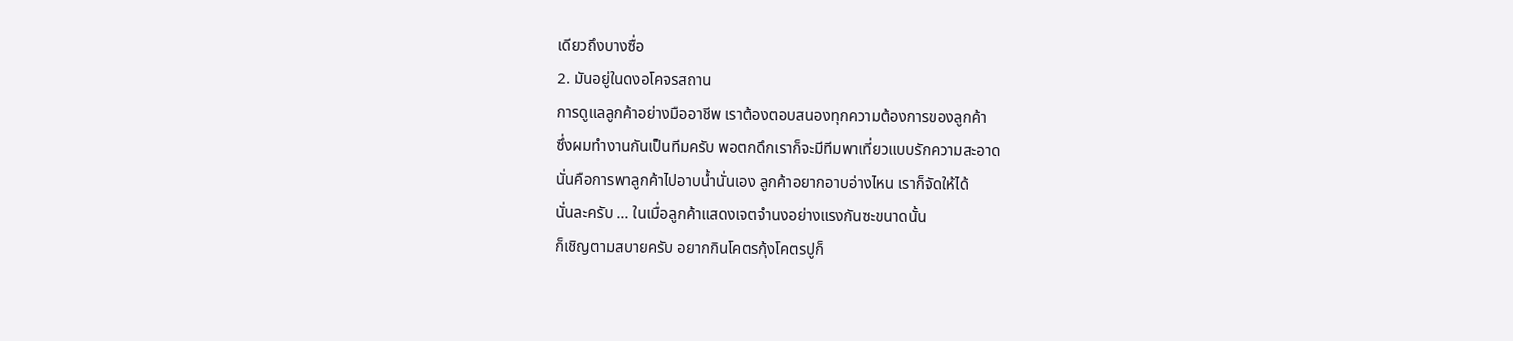เดียวถึงบางซื่อ
2. มันอยู่ในดงอโคจรสถาน
การดูแลลูกค้าอย่างมืออาชีพ เราต้องตอบสนองทุกความต้องการของลูกค้า
ซึ่งผมทำงานกันเป็นทีมครับ พอตกดึกเราก็จะมีทีมพาเที่ยวแบบรักความสะอาด
นั่นคือการพาลูกค้าไปอาบน้ำนั่นเอง ลูกค้าอยากอาบอ่างไหน เราก็จัดให้ได้
นั่นละครับ ... ในเมื่อลูกค้าแสดงเจตจำนงอย่างแรงกันซะขนาดนั้น
ก็เชิญตามสบายครับ อยากกินโคตรกุ้งโคตรปูก็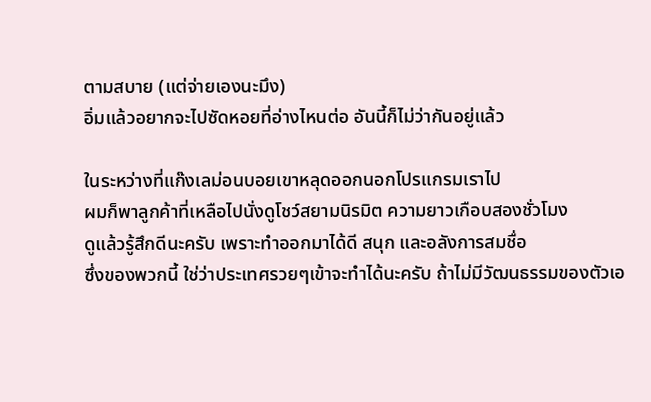ตามสบาย (แต่จ่ายเองนะมึง)
อิ่มแล้วอยากจะไปซัดหอยที่อ่างไหนต่อ อันนี้ก็ไม่ว่ากันอยู่แล้ว

ในระหว่างที่แก๊งเลม่อนบอยเขาหลุดออกนอกโปรแกรมเราไป
ผมก็พาลูกค้าที่เหลือไปนั่งดูโชว์สยามนิรมิต ความยาวเกือบสองชั่วโมง
ดูแล้วรู้สึกดีนะครับ เพราะทำออกมาได้ดี สนุก และอลังการสมชื่อ
ซึ่งของพวกนี้ ใช่ว่าประเทศรวยๆเข้าจะทำได้นะครับ ถ้าไม่มีวัฒนธรรมของตัวเอ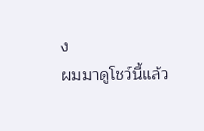ง
ผมมาดูโชว์นี้แล้ว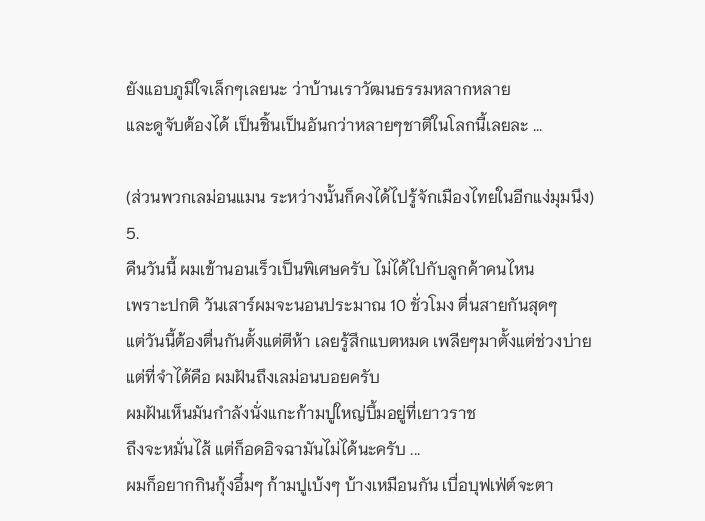ยังแอบภูมิใจเล็กๆเลยนะ ว่าบ้านเราวัฒนธรรมหลากหลาย
และดูจับต้องได้ เป็นชิ้นเป็นอันกว่าหลายๆชาติในโลกนี้เลยละ ...

(ส่วนพวกเลม่อนแมน ระหว่างนั้นก็คงได้ไปรู้จักเมืองไทยในอีกแง่มุมนึง)
5.
คืนวันนี้ ผมเข้านอนเร็วเป็นพิเศษครับ ไม่ได้ไปกับลูกค้าคนไหน
เพราะปกติ วันเสาร์ผมจะนอนประมาณ 10 ชั่วโมง ตื่นสายกันสุดๆ
แต่วันนี้ต้องตื่นกันตั้งแต่ตีห้า เลยรู้สึกแบตหมด เพลียๆมาตั้งแต่ช่วงบ่าย
แต่ที่จำได้คือ ผมฝันถึงเลม่อนบอยครับ
ผมฝันเห็นมันกำลังนั่งแกะก้ามปูใหญ่บึ้มอยู่ที่เยาวราช
ถึงจะหมั่นไส้ แต่ก็อดอิจฉามันไม่ได้นะครับ ...
ผมก็อยากกินกุ้งอึ๋มๆ ก้ามปูเบ้งๆ บ้างเหมือนกัน เบื่อบุฟเฟ่ต์จะตา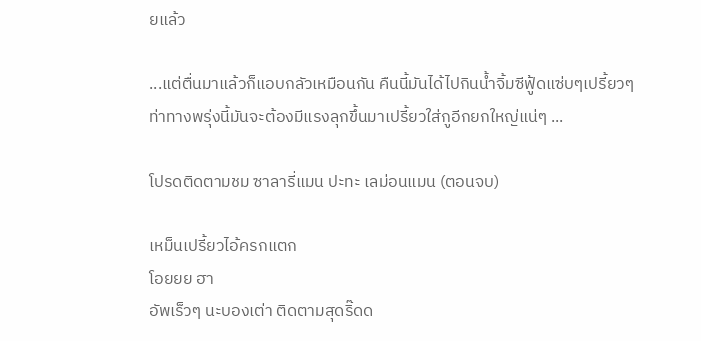ยแล้ว

...แต่ตื่นมาแล้วก็แอบกลัวเหมือนกัน คืนนี้มันได้ไปกินน้ำจิ้มซีฟู้ดแซ่บๆเปรี้ยวๆ
ท่าทางพรุ่งนี้มันจะต้องมีแรงลุกขึ้นมาเปรี้ยวใส่กูอีกยกใหญ่แน่ๆ ...

โปรดติดตามชม ซาลารี่แมน ปะทะ เลม่อนแมน (ตอนจบ)

เหม็นเปรี้ยวไอ้ครกแตก
โอยยย ฮา
อัพเร็วๆ นะบองเต่า ติดตามสุดริ๊ดด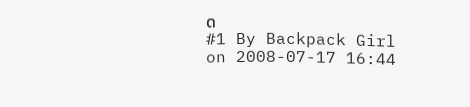ด
#1 By Backpack Girl on 2008-07-17 16:44